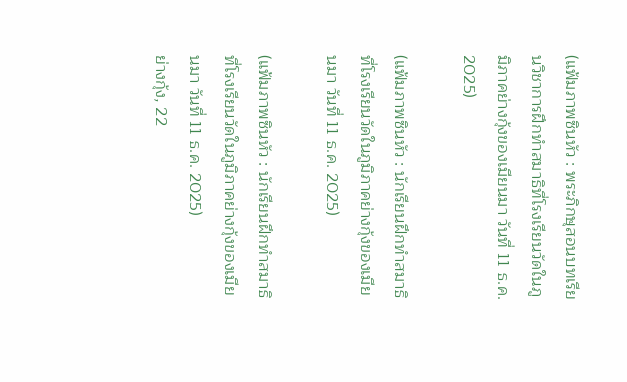(แฟ้มภาพซินหัว : พระภิกษุสอนบทเรียนวิชาการฝึกทำสมาธิที่โรงเรียนวัดในภูมิภาคย่างกุ้งของเมียนมา วันที่ 11 ธ.ค. 2025)

(แฟ้มภาพซินหัว : นักเรียนฝึกทำสมาธิที่โรงเรียนวัดในภูมิภาคย่างกุ้งของเมียนมา วันที่ 11 ธ.ค. 2025)

(แฟ้มภาพซินหัว : นักเรียนฝึกทำสมาธิที่โรงเรียนวัดในภูมิภาคย่างกุ้งของเมียนมา วันที่ 11 ธ.ค. 2025)
ย่างกุ้ง, 22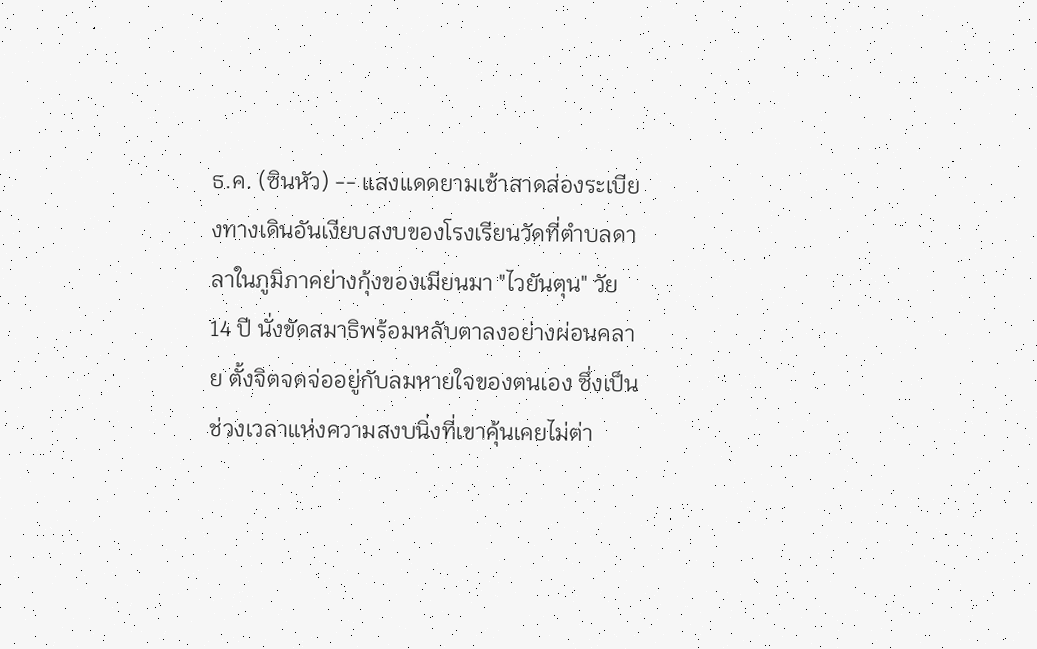ธ.ค. (ซินหัว) -- แสงแดดยามเช้าสาดส่องระเบียงทางเดินอันเงียบสงบของโรงเรียนวัดที่ตำบลดาลาในภูมิภาคย่างกุ้งของเมียนมา "ไวยันตุน" วัย 14 ปี นั่งขัดสมาธิพร้อมหลับตาลงอย่างผ่อนคลาย ตั้งจิตจดจ่ออยู่กับลมหายใจของตนเอง ซึ่งเป็นช่วงเวลาแห่งความสงบนิ่งที่เขาคุ้นเคยไม่ต่า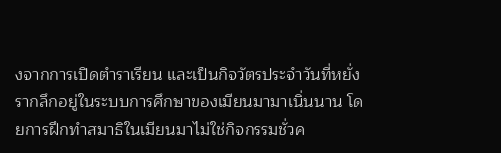งจากการเปิดตำราเรียน และเป็นกิจวัตรประจำวันที่หยั่งรากลึกอยู่ในระบบการศึกษาของเมียนมามาเนิ่นนาน โดยการฝึกทำสมาธิในเมียนมาไม่ใช่กิจกรรมชั่วค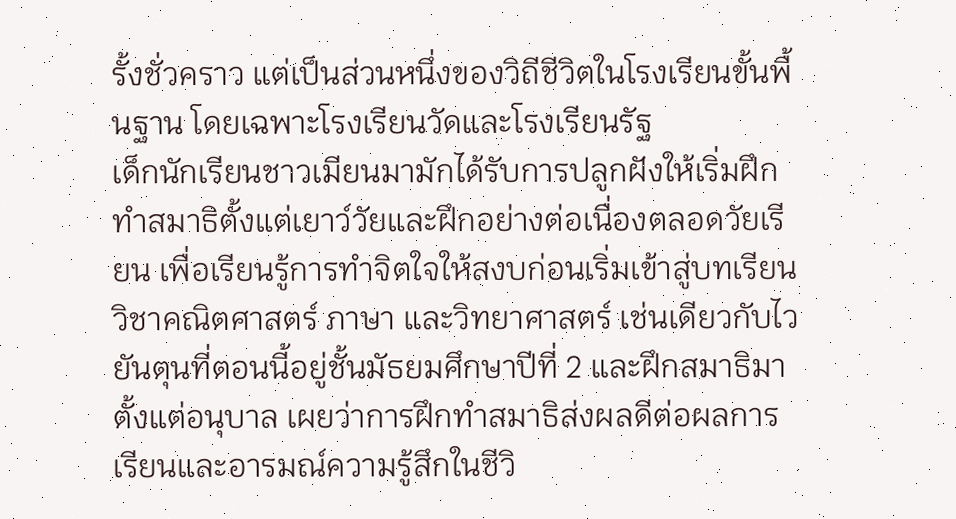รั้งชั่วคราว แต่เป็นส่วนหนึ่งของวิถีชีวิตในโรงเรียนขั้นพื้นฐาน โดยเฉพาะโรงเรียนวัดและโรงเรียนรัฐ
เด็กนักเรียนชาวเมียนมามักได้รับการปลูกฝังให้เริ่มฝึกทำสมาธิตั้งแต่เยาว์วัยและฝึกอย่างต่อเนื่องตลอดวัยเรียน เพื่อเรียนรู้การทำจิตใจให้สงบก่อนเริ่มเข้าสู่บทเรียนวิชาคณิตศาสตร์ ภาษา และวิทยาศาสตร์ เช่นเดียวกับไวยันตุนที่ตอนนี้อยู่ชั้นมัธยมศึกษาปีที่ 2 และฝึกสมาธิมาตั้งแต่อนุบาล เผยว่าการฝึกทำสมาธิส่งผลดีต่อผลการเรียนและอารมณ์ความรู้สึกในชีวิ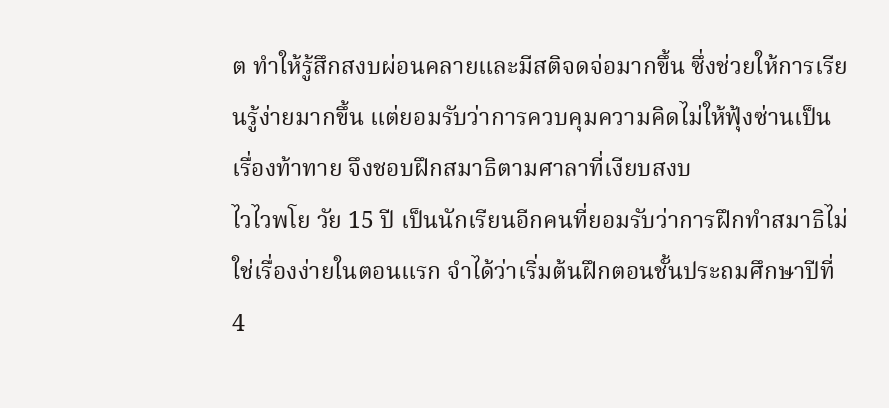ต ทำให้รู้สึกสงบผ่อนคลายและมีสติจดจ่อมากขึ้น ซึ่งช่วยให้การเรียนรู้ง่ายมากขึ้น แต่ยอมรับว่าการควบคุมความคิดไม่ให้ฟุ้งซ่านเป็นเรื่องท้าทาย จึงชอบฝึกสมาธิตามศาลาที่เงียบสงบ
ไวไวพโย วัย 15 ปี เป็นนักเรียนอีกคนที่ยอมรับว่าการฝึกทำสมาธิไม่ใช่เรื่องง่ายในตอนแรก จำได้ว่าเริ่มต้นฝึกตอนชั้นประถมศึกษาปีที่ 4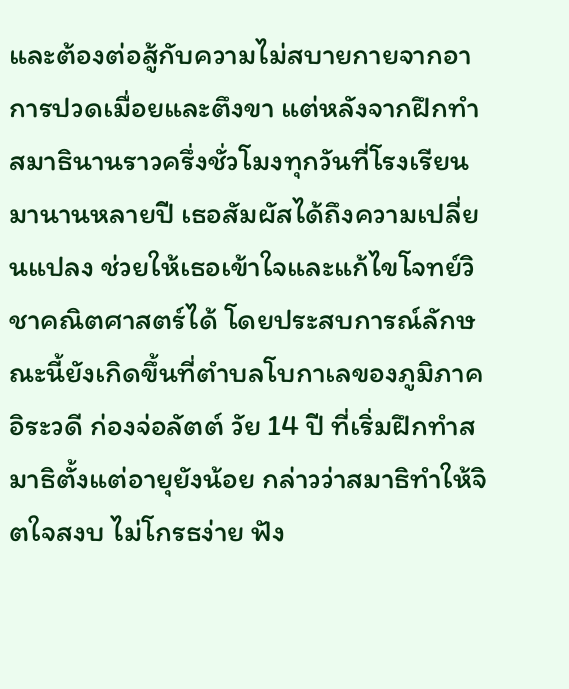และต้องต่อสู้กับความไม่สบายกายจากอาการปวดเมื่อยและตึงขา แต่หลังจากฝึกทำสมาธินานราวครึ่งชั่วโมงทุกวันที่โรงเรียนมานานหลายปี เธอสัมผัสได้ถึงความเปลี่ยนแปลง ช่วยให้เธอเข้าใจและแก้ไขโจทย์วิชาคณิตศาสตร์ได้ โดยประสบการณ์ลักษณะนี้ยังเกิดขึ้นที่ตำบลโบกาเลของภูมิภาคอิระวดี ก่องจ่อลัตต์ วัย 14 ปี ที่เริ่มฝึกทำสมาธิตั้งแต่อายุยังน้อย กล่าวว่าสมาธิทำให้จิตใจสงบ ไม่โกรธง่าย ฟัง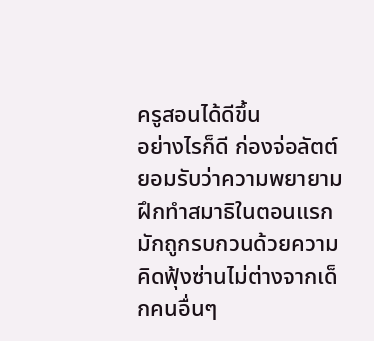ครูสอนได้ดีขึ้น
อย่างไรก็ดี ก่องจ่อลัตต์ยอมรับว่าความพยายามฝึกทำสมาธิในตอนแรกมักถูกรบกวนด้วยความคิดฟุ้งซ่านไม่ต่างจากเด็กคนอื่นๆ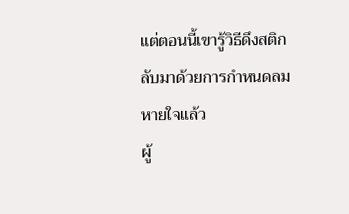แต่ตอนนี้เขารู้วิธีดึงสติกลับมาด้วยการกำหนดลมหายใจแล้ว
ผู้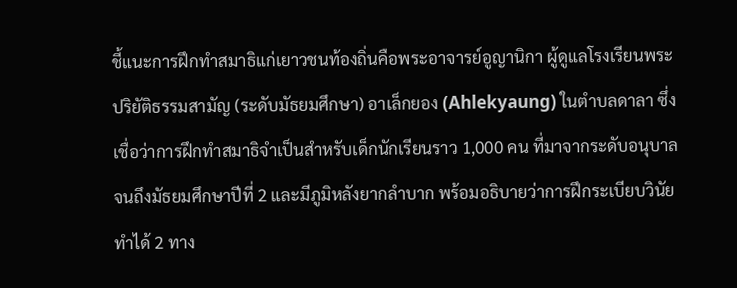ชี้แนะการฝึกทำสมาธิแก่เยาวชนท้องถิ่นคือพระอาจารย์อูญานิกา ผู้ดูแลโรงเรียนพระปริยัติธรรมสามัญ (ระดับมัธยมศึกษา) อาเล็กยอง (Ahlekyaung) ในตำบลดาลา ซึ่งเชื่อว่าการฝึกทำสมาธิจำเป็นสำหรับเด็กนักเรียนราว 1,000 คน ที่มาจากระดับอนุบาลจนถึงมัธยมศึกษาปีที่ 2 และมีภูมิหลังยากลำบาก พร้อมอธิบายว่าการฝึกระเบียบวินัยทำได้ 2 ทาง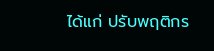ได้แก่ ปรับพฤติกร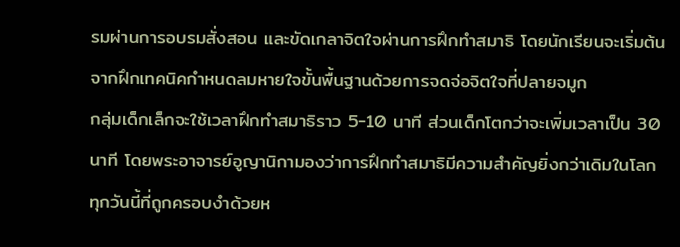รมผ่านการอบรมสั่งสอน และขัดเกลาจิตใจผ่านการฝึกทำสมาธิ โดยนักเรียนจะเริ่มต้นจากฝึกเทคนิคกำหนดลมหายใจขั้นพื้นฐานด้วยการจดจ่อจิตใจที่ปลายจมูก
กลุ่มเด็กเล็กจะใช้เวลาฝึกทำสมาธิราว 5-10 นาที ส่วนเด็กโตกว่าจะเพิ่มเวลาเป็น 30 นาที โดยพระอาจารย์อูญานิกามองว่าการฝึกทำสมาธิมีความสำคัญยิ่งกว่าเดิมในโลกทุกวันนี้ที่ถูกครอบงำด้วยห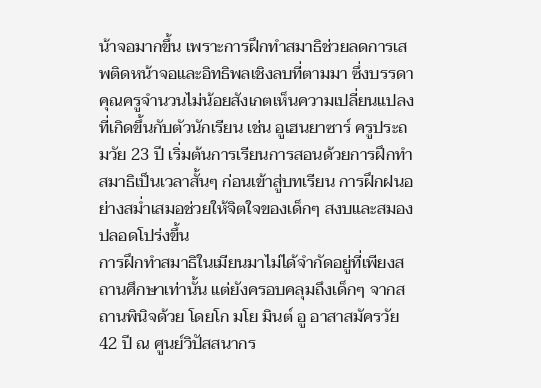น้าจอมากขึ้น เพราะการฝึกทำสมาธิช่วยลดการเสพติดหน้าจอและอิทธิพลเชิงลบที่ตามมา ซึ่งบรรดาคุณครูจำนวนไม่น้อยสังเกตเห็นความเปลี่ยนแปลงที่เกิดขึ้นกับตัวนักเรียน เช่น อูเฮนยาซาร์ ครูประถมวัย 23 ปี เริ่มต้นการเรียนการสอนด้วยการฝึกทำสมาธิเป็นเวลาสั้นๆ ก่อนเข้าสู่บทเรียน การฝึกฝนอย่างสม่ำเสมอช่วยให้จิตใจของเด็กๆ สงบและสมองปลอดโปร่งขึ้น
การฝึกทำสมาธิในเมียนมาไม่ได้จำกัดอยู่ที่เพียงสถานศึกษาเท่านั้น แต่ยังครอบคลุมถึงเด็กๆ จากสถานพินิจด้วย โดยโก มโย มินต์ อู อาสาสมัครวัย 42 ปี ณ ศูนย์วิปัสสนากร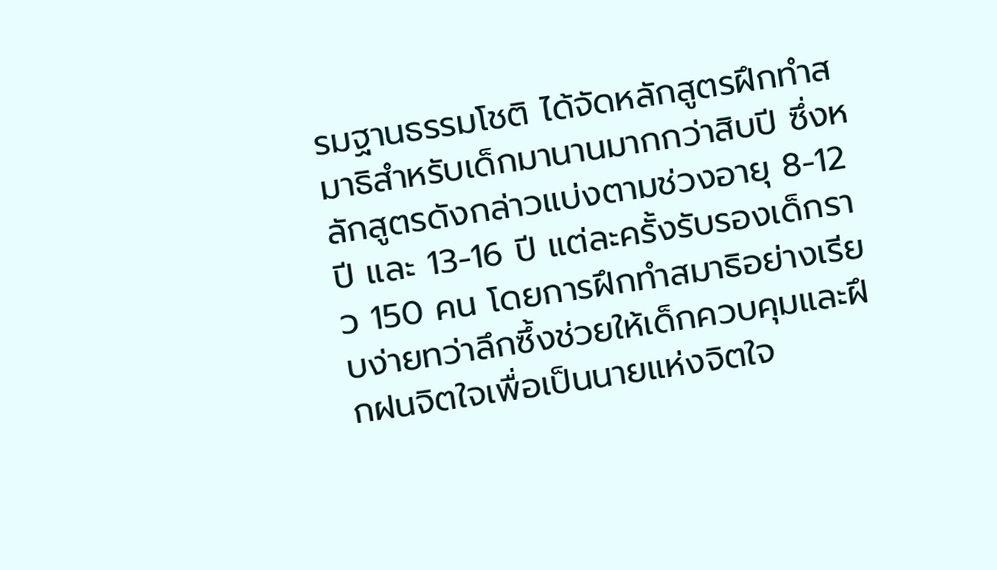รมฐานธรรมโชติ ได้จัดหลักสูตรฝึกทำสมาธิสำหรับเด็กมานานมากกว่าสิบปี ซึ่งหลักสูตรดังกล่าวแบ่งตามช่วงอายุ 8-12 ปี และ 13-16 ปี แต่ละครั้งรับรองเด็กราว 150 คน โดยการฝึกทำสมาธิอย่างเรียบง่ายทว่าลึกซึ้งช่วยให้เด็กควบคุมและฝึกฝนจิตใจเพื่อเป็นนายแห่งจิตใจ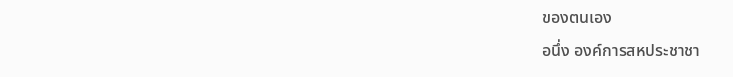ของตนเอง
อนึ่ง องค์การสหประชาชา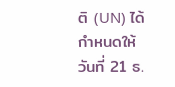ติ (UN) ได้กำหนดให้วันที่ 21 ธ.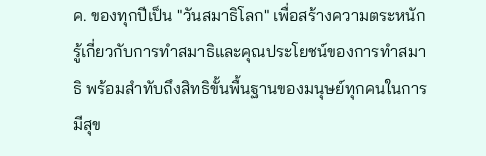ค. ของทุกปีเป็น "วันสมาธิโลก" เพื่อสร้างความตระหนักรู้เกี่ยวกับการทำสมาธิและคุณประโยชน์ของการทำสมาธิ พร้อมสำทับถึงสิทธิขั้นพื้นฐานของมนุษย์ทุกคนในการมีสุข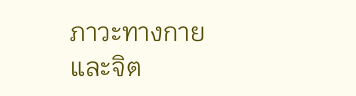ภาวะทางกายและจิต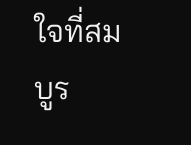ใจที่สมบูร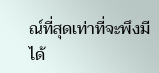ณ์ที่สุดเท่าที่จะพึงมีได้